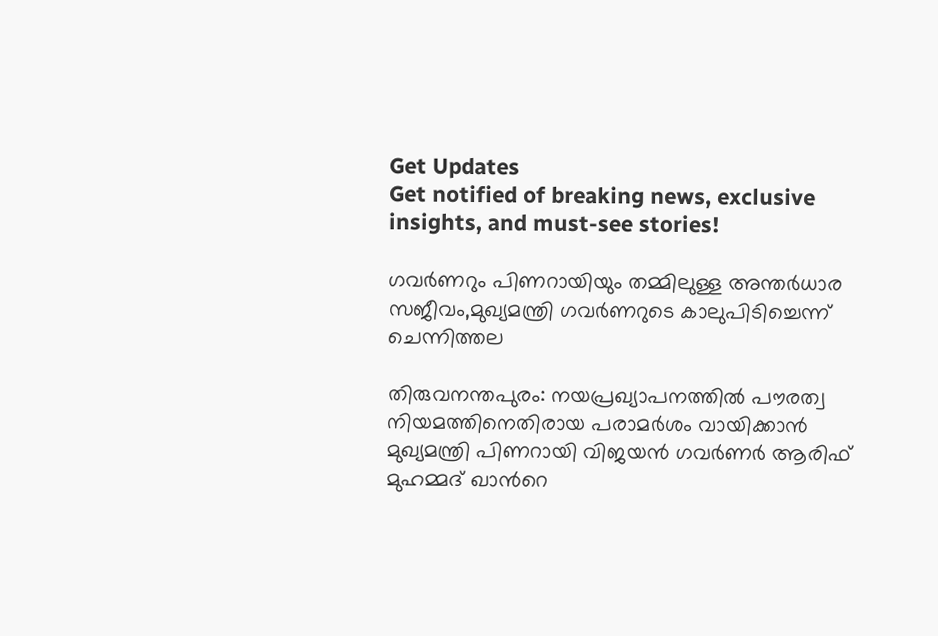Get Updates
Get notified of breaking news, exclusive insights, and must-see stories!

ഗവര്‍ണറും പിണറായിയും തമ്മിലുള്ള അന്തര്‍ധാര സജീവം,മുഖ്യമന്ത്രി ഗവര്‍ണറുടെ കാലുപിടിച്ചെന്ന് ചെന്നിത്തല

തിരുവനന്തപുരം: നയപ്രഖ്യാപനത്തില്‍ പൗരത്വ നിയമത്തിനെതിരായ പരാമര്‍ശം വായിക്കാന്‍ മുഖ്യമന്ത്രി പിണറായി വിജയന്‍ ഗവര്‍ണര്‍ ആരിഫ് മുഹമ്മദ് ഖാന്‍റെ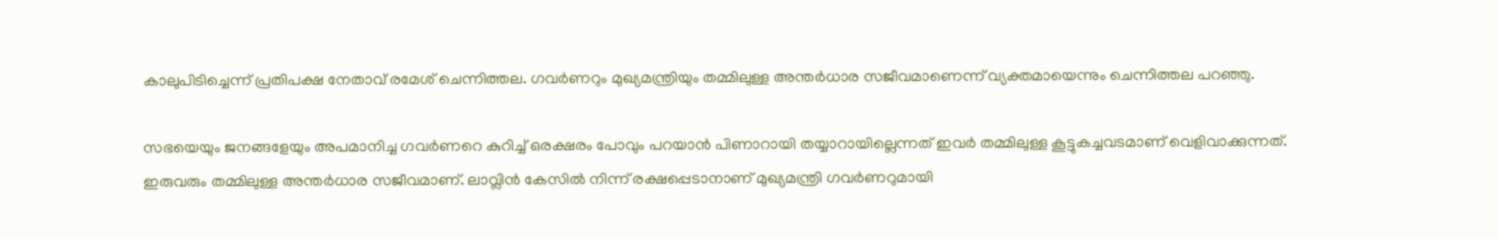കാലുപിടിച്ചെന്ന് പ്രതിപക്ഷ നേതാവ് രമേശ് ചെന്നിത്തല. ഗവര്‍ണറും മുഖ്യമന്ത്രിയും തമ്മിലുള്ള അന്തര്‍ധാര സജീവമാണെന്ന് വ്യക്തമായെന്നും ചെന്നിത്തല പറഞ്ഞു.

സഭയെയും ജനങ്ങളേയും അപമാനിച്ച ഗവര്‍ണറെ കുറിച്ച് ഒരക്ഷരം പോവും പറയാന്‍ പിണാറായി തയ്യാറായില്ലെന്നത് ഇവര്‍ തമ്മിലുള്ള കൂട്ടുകച്ചവടമാണ് വെളിവാക്കുന്നത്. ഇരുവരും തമ്മിലുള്ള അന്തര്‍ധാര സജീവമാണ്. ലാവ്ലിന്‍ കേസില്‍ നിന്ന് രക്ഷപ്പെടാനാണ് മുഖ്യമന്ത്രി ഗവര്‍ണറുമായി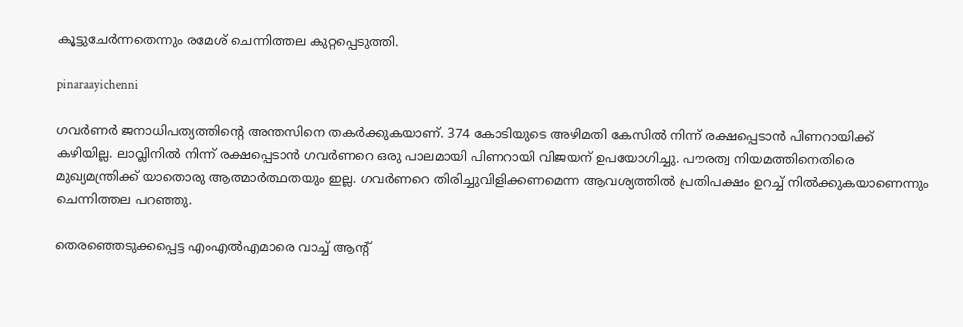കൂട്ടുചേര്‍ന്നതെന്നും രമേശ് ചെന്നിത്തല കുറ്റപ്പെടുത്തി.

pinaraayichenni

ഗവര്‍ണര്‍ ജനാധിപത്യത്തിന്‍റെ അന്തസിനെ തകര്‍ക്കുകയാണ്. 374 കോടിയുടെ അഴിമതി കേസില്‍ നിന്ന് രക്ഷപ്പെടാന്‍ പിണറായിക്ക് കഴിയില്ല. ലാവ്ലിനില്‍ നിന്ന് രക്ഷപ്പെടാന്‍ ഗവര്‍ണറെ ഒരു പാലമായി പിണറായി വിജയന് ഉപയോഗിച്ചു. പൗരത്വ നിയമത്തിനെതിരെ മുഖ്യമന്ത്രിക്ക് യാതൊരു ആത്മാര്‍ത്ഥതയും ഇല്ല. ഗവര്‍ണറെ തിരിച്ചുവിളിക്കണമെന്ന ആവശ്യത്തില്‍ പ്രതിപക്ഷം ഉറച്ച് നില്‍ക്കുകയാണെന്നും ചെന്നിത്തല പറഞ്ഞു.

തെരഞ്ഞെടുക്കപ്പെട്ട എംഎല്‍എമാരെ വാച്ച് ആന്‍റ്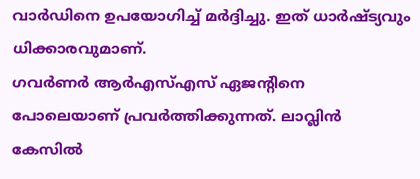വാര്‍ഡിനെ ഉപയോഗിച്ച് മര്‍ദ്ദിച്ചു. ഇത് ധാര്‍ഷ്ട്യവും ധിക്കാരവുമാണ്.
ഗവര്‍ണര്‍ ആര്‍എസ്എസ് ഏജന്‍റിനെ പോലെയാണ് പ്രവര്‍ത്തിക്കുന്നത്. ലാവ്ലിന്‍ കേസില്‍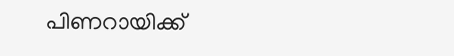പിണറായിക്ക്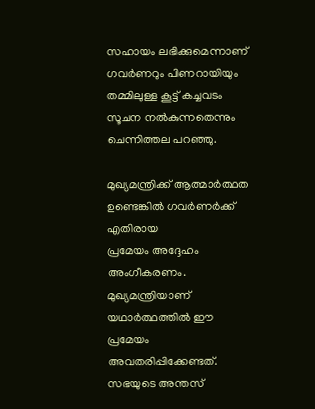സഹായം ലഭിക്കുമെന്നാണ് ഗവര്‍ണറും പിണറായിയും തമ്മിലുള്ള കൂട്ട് കച്ചവടം സൂചന നല്‍കുന്നതെന്നും ചെന്നിത്തല പറഞ്ഞു.

മുഖ്യമന്ത്രിക്ക് ആത്മാര്‍ത്ഥത ഉണ്ടെങ്കില്‍ ഗവര്‍ണര്‍ക്ക് എതിരായ
പ്രമേയം അദ്ദേഹം അംഗീകരണം. മുഖ്യമന്ത്രിയാണ് യഥാര്‍ത്ഥത്തില്‍ ഈ പ്രമേയം അവതരിപ്പിക്കേണ്ടത്. സഭയുടെ അന്തസ്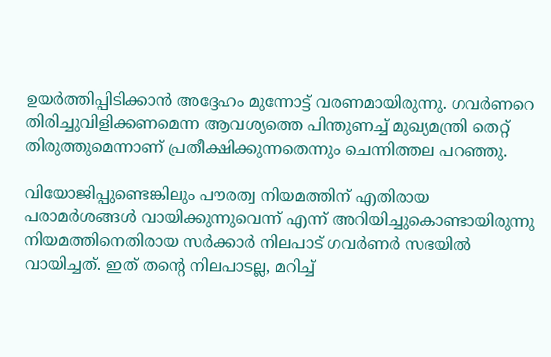ഉയര്‍ത്തിപ്പിടിക്കാന്‍ അദ്ദേഹം മുന്നോട്ട് വരണമായിരുന്നു. ഗവര്‍ണറെ തിരിച്ചുവിളിക്കണമെന്ന ആവശ്യത്തെ പിന്തുണച്ച് മുഖ്യമന്ത്രി തെറ്റ് തിരുത്തുമെന്നാണ് പ്രതീക്ഷിക്കുന്നതെന്നും ചെന്നിത്തല പറഞ്ഞു.

വിയോജിപ്പുണ്ടെങ്കിലും പൗരത്വ നിയമത്തിന് എതിരായ പരാമര്‍ശങ്ങള്‍ വായിക്കുന്നുവെന്ന് എന്ന് അറിയിച്ചുകൊണ്ടായിരുന്നു നിയമത്തിനെതിരായ സര്‍ക്കാര്‍ നിലപാട് ഗവര്‍ണര്‍ സഭയില്‍ വായിച്ചത്. ഇത് തന്‍റെ നിലപാടല്ല, മറിച്ച്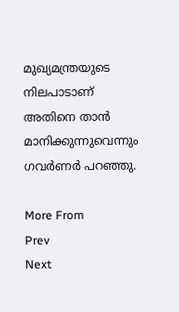മുഖ്യമന്ത്രയുടെ നിലപാടാണ് അതിനെ താന്‍ മാനിക്കുന്നുവെന്നും ഗവര്‍ണര്‍ പറഞ്ഞു.

More From
Prev
Next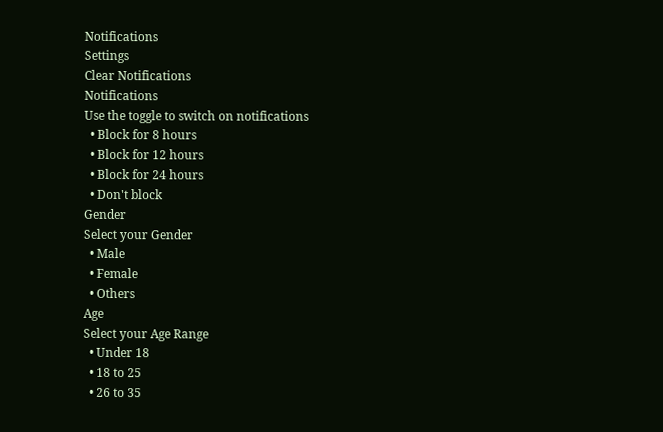Notifications
Settings
Clear Notifications
Notifications
Use the toggle to switch on notifications
  • Block for 8 hours
  • Block for 12 hours
  • Block for 24 hours
  • Don't block
Gender
Select your Gender
  • Male
  • Female
  • Others
Age
Select your Age Range
  • Under 18
  • 18 to 25
  • 26 to 35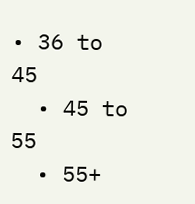• 36 to 45
  • 45 to 55
  • 55+